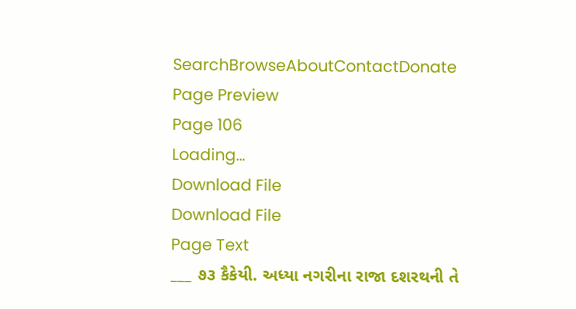SearchBrowseAboutContactDonate
Page Preview
Page 106
Loading...
Download File
Download File
Page Text
___ ૭૩ કૈકેયી. અધ્યા નગરીના રાજા દશરથની તે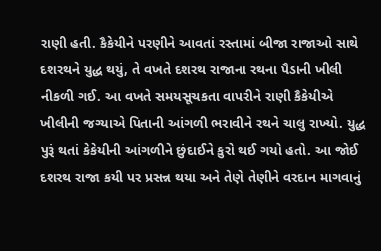રાણી હતી. કૈકેયીને પરણીને આવતાં રસ્તામાં બીજા રાજાઓ સાથે દશરથને યુદ્ધ થયું, તે વખતે દશરથ રાજાના રથના પૈડાની ખીલી નીકળી ગઈ. આ વખતે સમયસૂચકતા વાપરીને રાણી કૈકેયીએ ખીલીની જગ્યાએ પિતાની આંગળી ભરાવીને રથને ચાલુ રાખ્યો. યુદ્ધ પુરૂં થતાં કેકેયીની આંગળીને છુંદાઈને કુરો થઈ ગયો હતો. આ જોઈ દશરથ રાજા કયી પર પ્રસન્ન થયા અને તેણે તેણીને વરદાન માગવાનું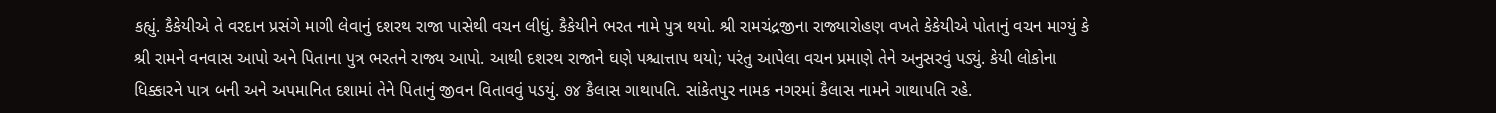કહ્યું. કૈકેયીએ તે વરદાન પ્રસંગે માગી લેવાનું દશરથ રાજા પાસેથી વચન લીધું. કૈકેયીને ભરત નામે પુત્ર થયો. શ્રી રામચંદ્રજીના રાજ્યારોહણ વખતે કેકેયીએ પોતાનું વચન માગ્યું કે શ્રી રામને વનવાસ આપો અને પિતાના પુત્ર ભરતને રાજ્ય આપો. આથી દશરથ રાજાને ઘણે પશ્ચાત્તાપ થયો; પરંતુ આપેલા વચન પ્રમાણે તેને અનુસરવું પડ્યું. કેયી લોકોના ધિક્કારને પાત્ર બની અને અપમાનિત દશામાં તેને પિતાનું જીવન વિતાવવું પડયું. ૭૪ કૈલાસ ગાથાપતિ. સાંકેતપુર નામક નગરમાં કૈલાસ નામને ગાથાપતિ રહે.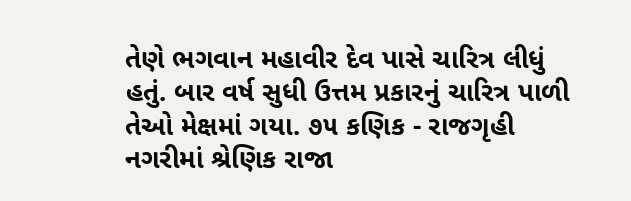તેણે ભગવાન મહાવીર દેવ પાસે ચારિત્ર લીધું હતું. બાર વર્ષ સુધી ઉત્તમ પ્રકારનું ચારિત્ર પાળી તેઓ મેક્ષમાં ગયા. ૭૫ કણિક - રાજગૃહી નગરીમાં શ્રેણિક રાજા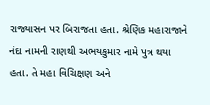રાજ્યાસન પર બિરાજતા હતા. શ્રેણિક મહારાજાને નંદા નામની રાણથી અભયકુમાર નામે પુત્ર થયા હતા. તે મહા વિચિક્ષણ અને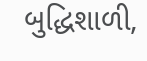બુદ્ધિશાળી,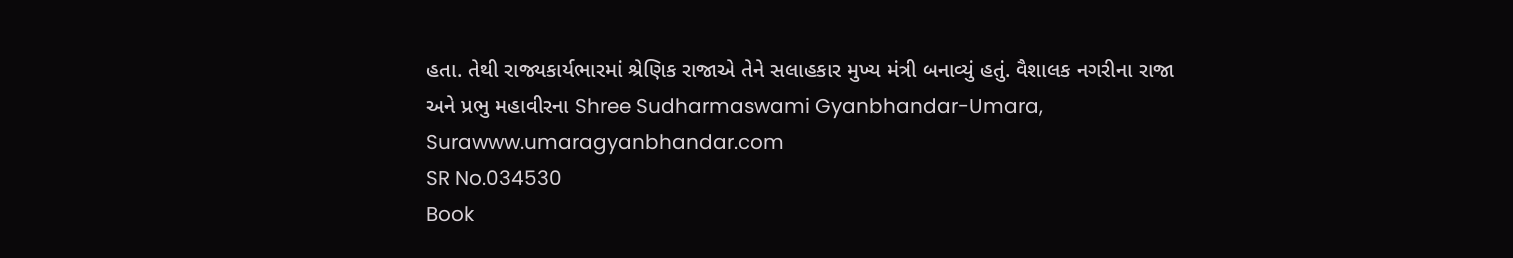હતા. તેથી રાજ્યકાર્યભારમાં શ્રેણિક રાજાએ તેને સલાહકાર મુખ્ય મંત્રી બનાવ્યું હતું. વૈશાલક નગરીના રાજા અને પ્રભુ મહાવીરના Shree Sudharmaswami Gyanbhandar-Umara, Surawww.umaragyanbhandar.com
SR No.034530
Book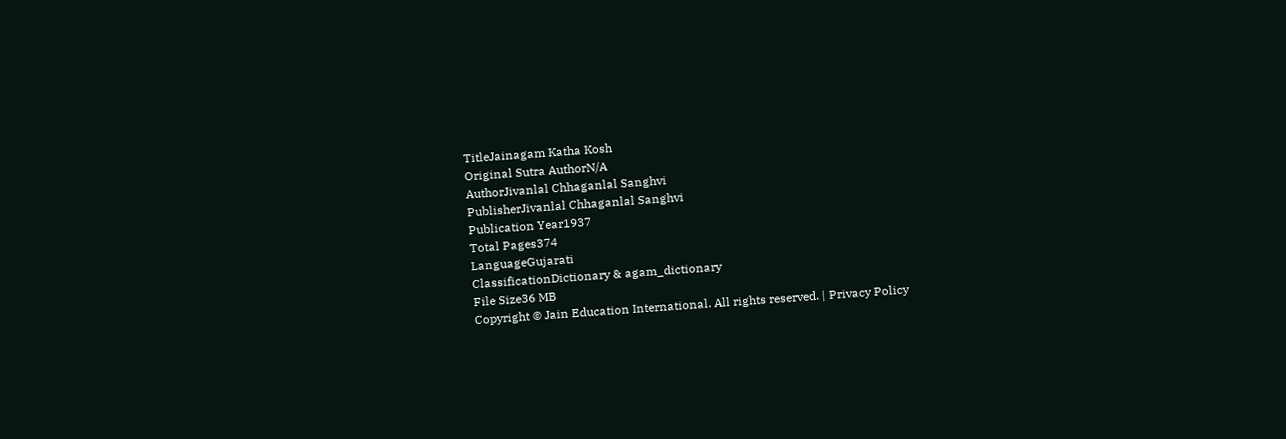TitleJainagam Katha Kosh
Original Sutra AuthorN/A
AuthorJivanlal Chhaganlal Sanghvi
PublisherJivanlal Chhaganlal Sanghvi
Publication Year1937
Total Pages374
LanguageGujarati
ClassificationDictionary & agam_dictionary
File Size36 MB
Copyright © Jain Education International. All rights reserved. | Privacy Policy